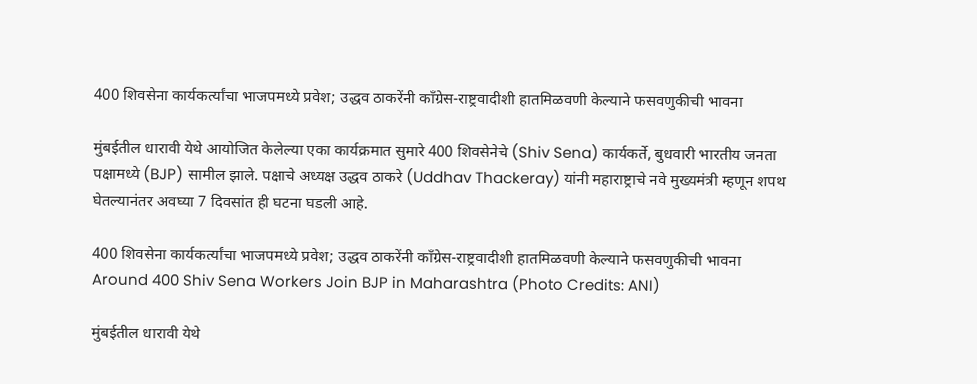400 शिवसेना कार्यकर्त्यांचा भाजपमध्ये प्रवेश; उद्धव ठाकरेंनी कॉंग्रेस-राष्ट्रवादीशी हातमिळवणी केल्याने फसवणुकीची भावना

मुंबईतील धारावी येथे आयोजित केलेल्या एका कार्यक्रमात सुमारे 400 शिवसेनेचे (Shiv Sena) कार्यकर्ते, बुधवारी भारतीय जनता पक्षामध्ये (BJP) सामील झाले. पक्षाचे अध्यक्ष उद्धव ठाकरे (Uddhav Thackeray) यांनी महाराष्ट्राचे नवे मुख्यमंत्री म्हणून शपथ घेतल्यानंतर अवघ्या 7 दिवसांत ही घटना घडली आहे.

400 शिवसेना कार्यकर्त्यांचा भाजपमध्ये प्रवेश; उद्धव ठाकरेंनी कॉंग्रेस-राष्ट्रवादीशी हातमिळवणी केल्याने फसवणुकीची भावना
Around 400 Shiv Sena Workers Join BJP in Maharashtra (Photo Credits: ANI)

मुंबईतील धारावी येथे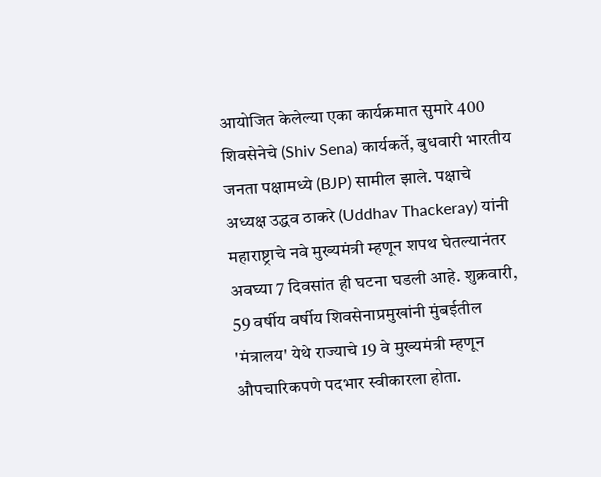आयोजित केलेल्या एका कार्यक्रमात सुमारे 400 शिवसेनेचे (Shiv Sena) कार्यकर्ते, बुधवारी भारतीय जनता पक्षामध्ये (BJP) सामील झाले. पक्षाचे अध्यक्ष उद्धव ठाकरे (Uddhav Thackeray) यांनी महाराष्ट्राचे नवे मुख्यमंत्री म्हणून शपथ घेतल्यानंतर अवघ्या 7 दिवसांत ही घटना घडली आहे. शुक्रवारी, 59 वर्षीय वर्षीय शिवसेनाप्रमुखांनी मुंबईतील 'मंत्रालय' येथे राज्याचे 19 वे मुख्यमंत्री म्हणून औपचारिकपणे पदभार स्वीकारला होता.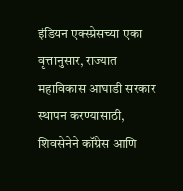इंडियन एक्स्प्रेसच्या एका वृत्तानुसार, राज्यात महाविकास आघाडी सरकार स्थापन करण्यासाठी, शिवसेनेने कॉंग्रेस आणि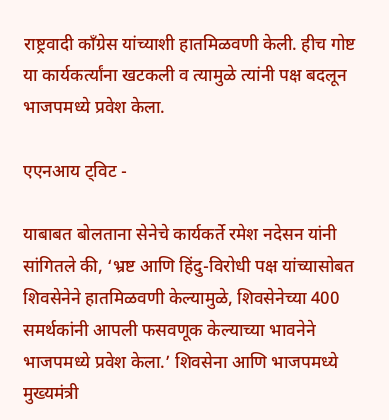राष्ट्रवादी कॉंग्रेस यांच्याशी हातमिळवणी केली. हीच गोष्ट या कार्यकर्त्यांना खटकली व त्यामुळे त्यांनी पक्ष बदलून भाजपमध्ये प्रवेश केला.

एएनआय ट्विट -

याबाबत बोलताना सेनेचे कार्यकर्ते रमेश नदेसन यांनी सांगितले की, ‘भ्रष्ट आणि हिंदु-विरोधी पक्ष यांच्यासोबत शिवसेनेने हातमिळवणी केल्यामुळे, शिवसेनेच्या 400 समर्थकांनी आपली फसवणूक केल्याच्या भावनेने भाजपमध्ये प्रवेश केला.’ शिवसेना आणि भाजपमध्ये मुख्यमंत्री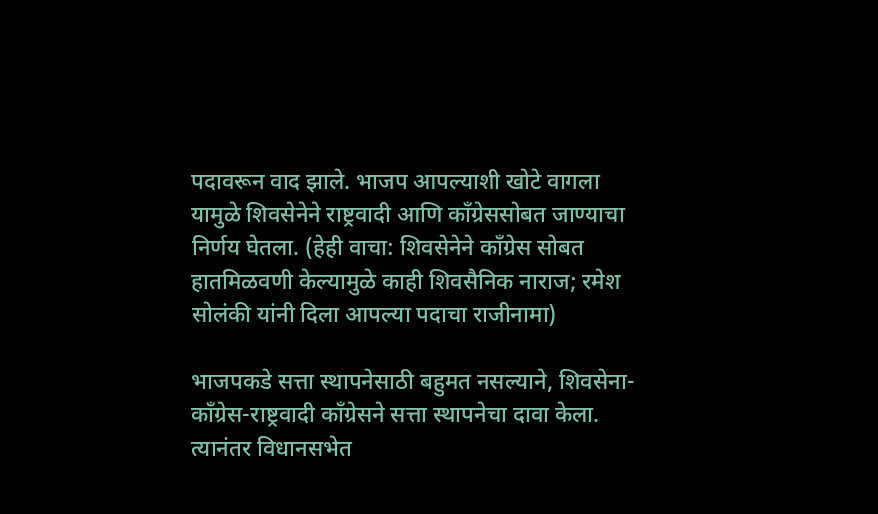पदावरून वाद झाले. भाजप आपल्याशी खोटे वागला यामुळे शिवसेनेने राष्ट्रवादी आणि कॉंग्रेससोबत जाण्याचा निर्णय घेतला. (हेही वाचा: शिवसेनेने कॉंग्रेस सोबत हातमिळवणी केल्यामुळे काही शिवसैनिक नाराज; रमेश सोलंकी यांनी दिला आपल्या पदाचा राजीनामा)

भाजपकडे सत्ता स्थापनेसाठी बहुमत नसल्याने, शिवसेना-कॉंग्रेस-राष्ट्रवादी कॉंग्रेसने सत्ता स्थापनेचा दावा केला. त्यानंतर विधानसभेत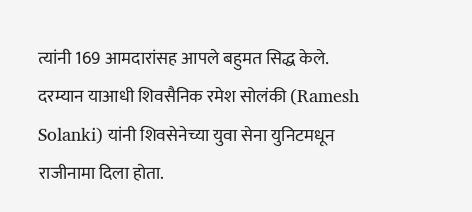त्यांनी 169 आमदारांसह आपले बहुमत सिद्ध केले. दरम्यान याआधी शिवसैनिक रमेश सोलंकी (Ramesh Solanki) यांनी शिवसेनेच्या युवा सेना युनिटमधून राजीनामा दिला होता.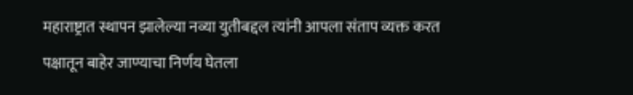महाराष्ट्रात स्थापन झालेल्या नव्या युतीबद्दल त्यांनी आपला संताप व्यक्त करत पक्षातून बाहेर जाण्याचा निर्णय घेतला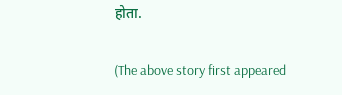होता.

(The above story first appeared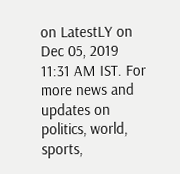on LatestLY on Dec 05, 2019 11:31 AM IST. For more news and updates on politics, world, sports,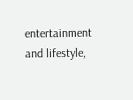entertainment and lifestyle,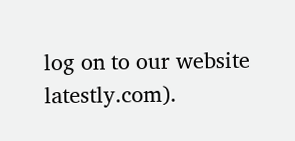log on to our website latestly.com).